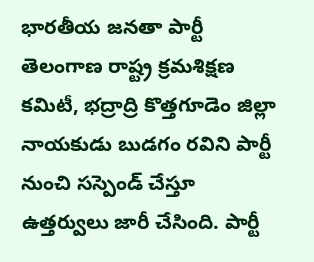భారతీయ జనతా పార్టీ తెలంగాణ రాష్ట్ర క్రమశిక్షణ కమిటీ, భద్రాద్రి కొత్తగూడెం జిల్లా నాయకుడు బుడగం రవిని పార్టీ నుంచి సస్పెండ్ చేస్తూ ఉత్తర్వులు జారీ చేసింది. పార్టీ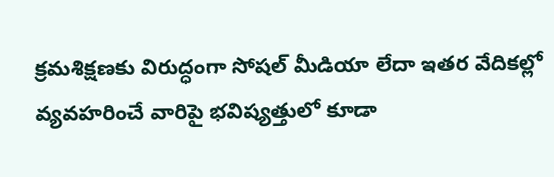క్రమశిక్షణకు విరుద్ధంగా సోషల్ మీడియా లేదా ఇతర వేదికల్లో వ్యవహరించే వారిపై భవిష్యత్తులో కూడా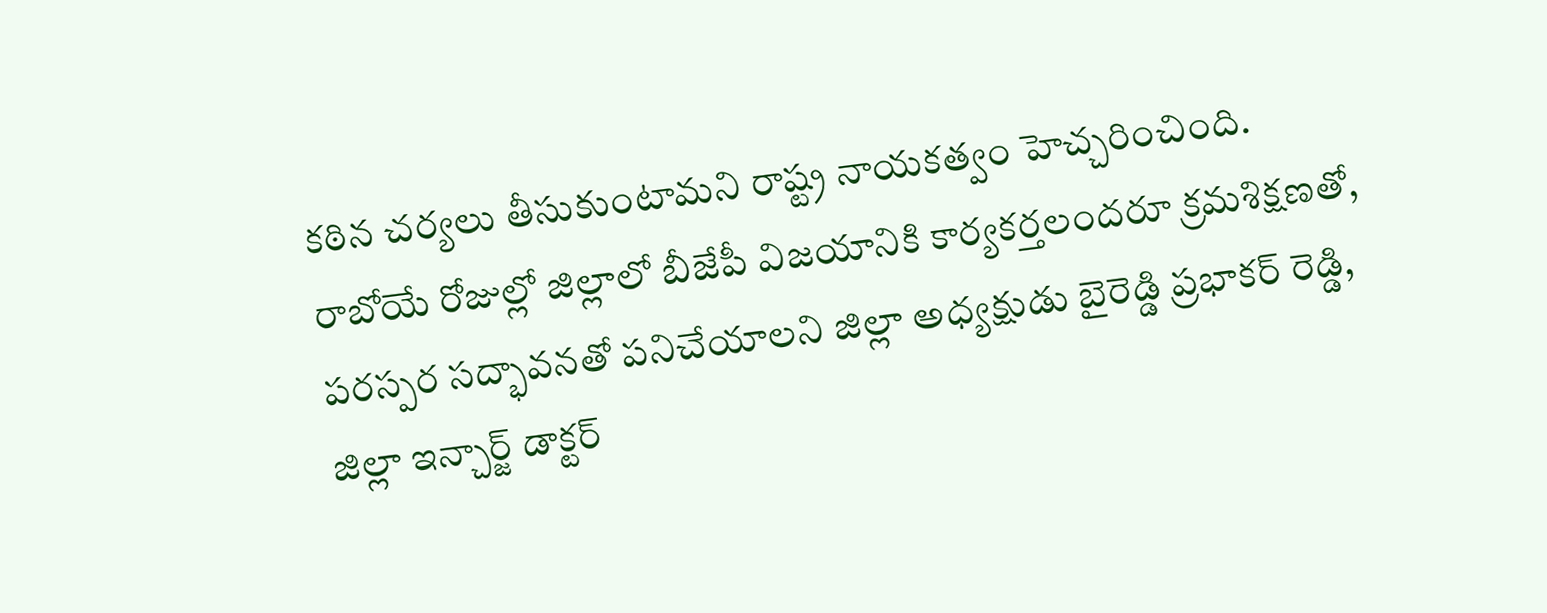కఠిన చర్యలు తీసుకుంటామని రాష్ట్ర నాయకత్వం హెచ్చరించింది. రాబోయే రోజుల్లో జిల్లాలో బీజేపీ విజయానికి కార్యకర్తలందరూ క్రమశిక్షణతో, పరస్పర సద్భావనతో పనిచేయాలని జిల్లా అధ్యక్షుడు బైరెడ్డి ప్రభాకర్ రెడ్డి, జిల్లా ఇన్చార్జ్ డాక్టర్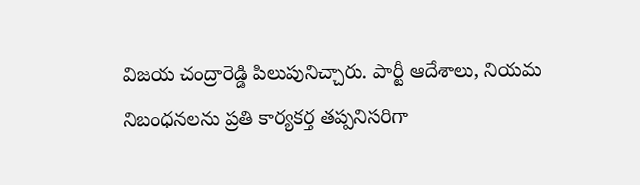విజయ చంద్రారెడ్డి పిలుపునిచ్చారు. పార్టీ ఆదేశాలు, నియమ నిబంధనలను ప్రతి కార్యకర్త తప్పనిసరిగా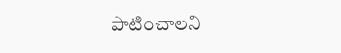పాటించాలని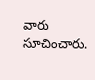వారు సూచించారు.